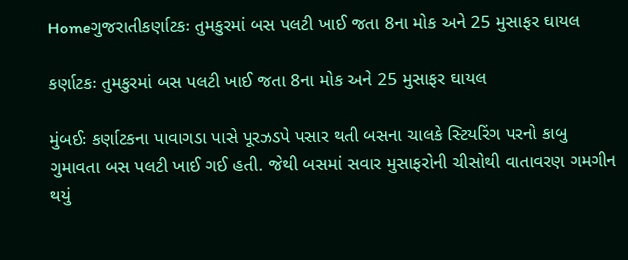Homeગુજરાતીકર્ણાટકઃ તુમકુરમાં બસ પલટી ખાઈ જતા 8ના મોક અને 25 મુસાફર ઘાયલ

કર્ણાટકઃ તુમકુરમાં બસ પલટી ખાઈ જતા 8ના મોક અને 25 મુસાફર ઘાયલ

મુંબઈઃ કર્ણાટકના પાવાગડા પાસે પૂરઝડપે પસાર થતી બસના ચાલકે સ્ટિયરિંગ પરનો કાબુ ગુમાવતા બસ પલટી ખાઈ ગઈ હતી. જેથી બસમાં સવાર મુસાફરોની ચીસોથી વાતાવરણ ગમગીન થયું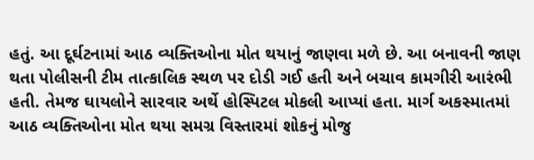હતું. આ દૂર્ઘટનામાં આઠ વ્યક્તિઓના મોત થયાનું જાણવા મળે છે. આ બનાવની જાણ થતા પોલીસની ટીમ તાત્કાલિક સ્થળ પર દોડી ગઈ હતી અને બચાવ કામગીરી આરંભી હતી. તેમજ ઘાયલોને સારવાર અર્થે હોસ્પિટલ મોકલી આપ્યાં હતા. માર્ગ અકસ્માતમાં આઠ વ્યક્તિઓના મોત થયા સમગ્ર વિસ્તારમાં શોકનું મોજુ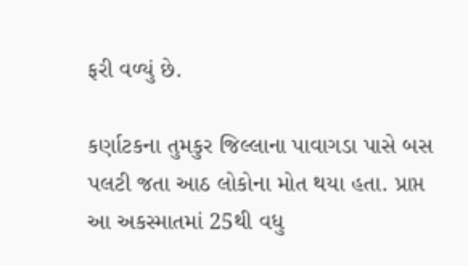ફરી વળ્યું છે.

કર્ણાટકના તુમકુર જિલ્લાના પાવાગડા પાસે બસ પલટી જતા આઠ લોકોના મોત થયા હતા. પ્રાપ્ત આ અકસ્માતમાં 25થી વધુ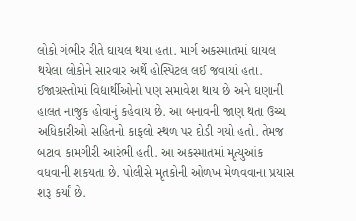લોકો ગંભીર રીતે ઘાયલ થયા હતા. માર્ગ અકસ્માતમાં ઘાયલ થયેલા લોકોને સારવાર અર્થે હોસ્પિટલ લઈ જવાયાં હતા. ઈજાગ્રસ્તોમાં વિદ્યાર્થીઓનો પણ સમાવેશ થાય છે અને ઘણાની હાલત નાજુક હોવાનું કહેવાય છે. આ બનાવની જાણ થતા ઉચ્ચ અધિકારીઓ સહિતનો કાફલો સ્થળ પર દોડી ગયો હતો. તેમજ બટાવ કામગીરી આરંભી હતી. આ અકસ્માતમાં મૃત્યુઆંક વધવાની શકયતા છે. પોલીસે મૃતકોની ઓળખ મેળવવાના પ્રયાસ શરૂ કર્યાં છે.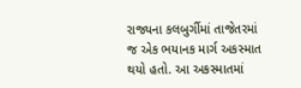રાજ્યના કલબુર્ગીમાં તાજેતરમાં જ એક ભયાનક માર્ગ અકસ્માત થયો હતો. આ અકસ્માતમાં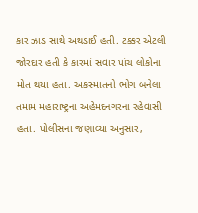કાર ઝાડ સાથે અથડાઈ હતી. ટક્કર એટલી જોરદાર હતી કે કારમાં સવાર પાંચ લોકોના મોત થયા હતા. અકસ્માતનો ભોગ બનેલા તમામ મહારાષ્ટ્રના અહેમદનગરના રહેવાસી હતા. પોલીસના જણાવ્યા અનુસાર,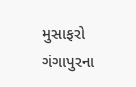મુસાફરો ગંગાપુરના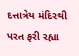દત્તાત્રેય મંદિરથી પરત ફરી રહ્યા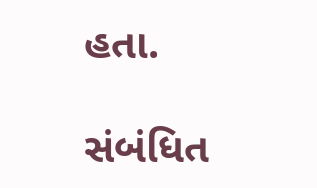હતા.

સંબંધિત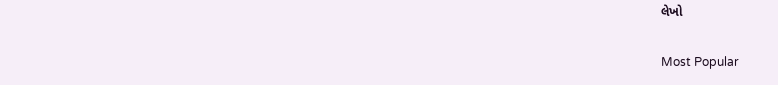લેખો

Most Popular